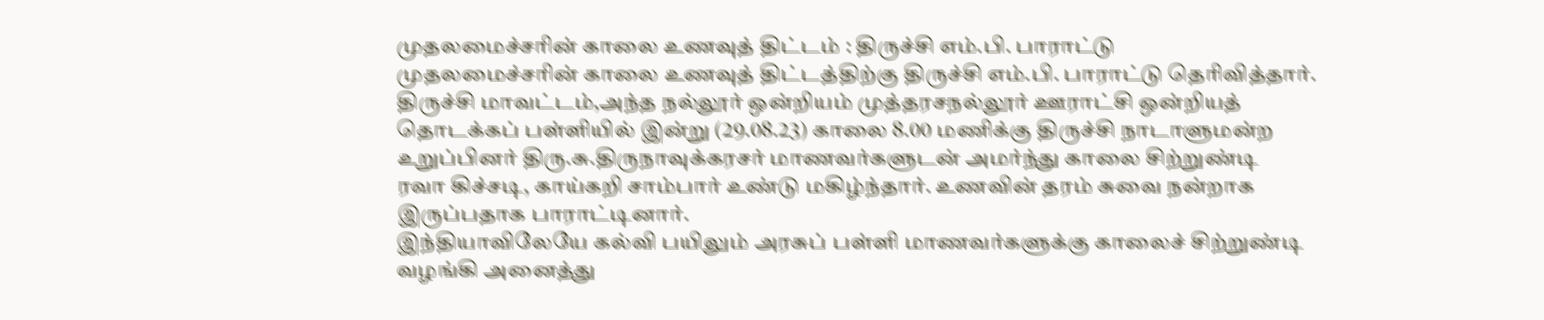முதலமைச்சரின் காலை உணவுத் திட்டம் : திருச்சி எம்.பி. பாராட்டு
முதலமைச்சரின் காலை உணவுத் திட்டத்திற்கு திருச்சி எம்.பி. பாராட்டு தெரிவித்தார்.
திருச்சி மாவட்டம்,அந்த நல்லூர் ஒன்றியம் முத்தரசநல்லூர் ஊராட்சி ஒன்றியத் தொடக்கப் பள்ளியில் இன்று (29.08.23) காலை 8.00 மணிக்கு திருச்சி நாடாளுமன்ற உறுப்பினர் திரு.சு.திருநாவுக்கரசர் மாணவர்களுடன் அமர்ந்து காலை சிற்றுண்டி
ரவா கிச்சடி, காய்கறி சாம்பார் உண்டு மகிழ்ந்தார். உணவின் தரம் சுவை நன்றாக இருப்பதாக பாராட்டினார்.
இந்தியாவிலேயே கல்வி பயிலும் அரசுப் பள்ளி மாணவர்களுக்கு காலைச் சிற்றுண்டி வழங்கி அனைத்து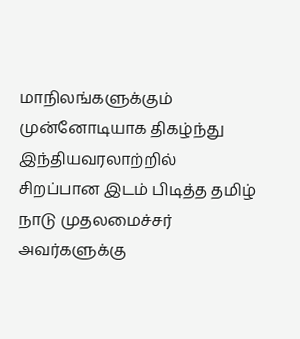மாநிலங்களுக்கும் முன்னோடியாக திகழ்ந்து இந்தியவரலாற்றில் சிறப்பான இடம் பிடித்த தமிழ் நாடு முதலமைச்சர் அவர்களுக்கு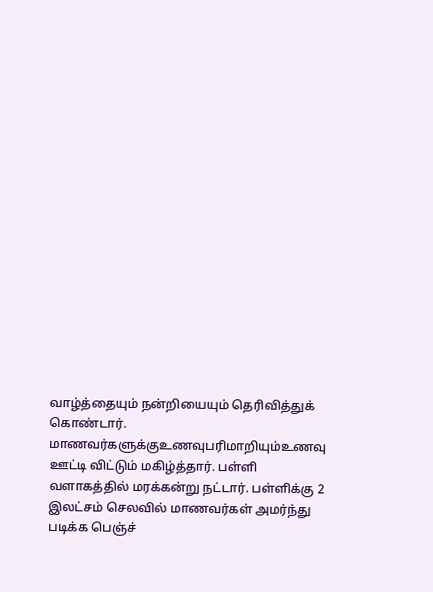வாழ்த்தையும் நன்றியையும் தெரிவித்துக் கொண்டார்.
மாணவர்களுக்குஉணவுபரிமாறியும்உணவு ஊட்டி விட்டும் மகிழ்த்தார். பள்ளி வளாகத்தில் மரக்கன்று நட்டார். பள்ளிக்கு 2 இலட்சம் செலவில் மாணவர்கள் அமர்ந்து படிக்க பெஞ்ச்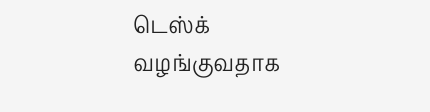டெஸ்க் வழங்குவதாக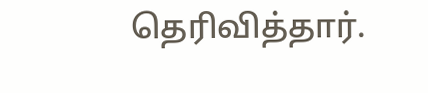தெரிவித்தார்.